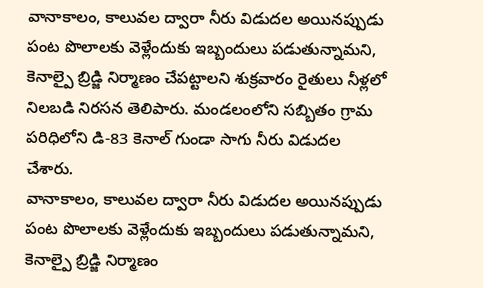వానాకాలం, కాలువల ద్వారా నీరు విడుదల అయినప్పుడు పంట పొలాలకు వెళ్లేందుకు ఇబ్బందులు పడుతున్నామని, కెనాల్పై బ్రిడ్జి నిర్మాణం చేపట్టాలని శుక్రవారం రైతులు నీళ్లలో నిలబడి నిరసన తెలిపారు. మండలంలోని సబ్బితం గ్రామ పరిధిలోని డి-83 కెనాల్ గుండా సాగు నీరు విడుదల చేశారు.
వానాకాలం, కాలువల ద్వారా నీరు విడుదల అయినప్పుడు పంట పొలాలకు వెళ్లేందుకు ఇబ్బందులు పడుతున్నామని, కెనాల్పై బ్రిడ్జి నిర్మాణం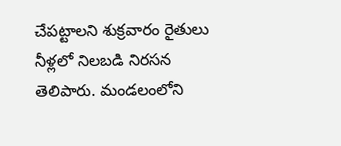చేపట్టాలని శుక్రవారం రైతులు నీళ్లలో నిలబడి నిరసన తెలిపారు. మండలంలోని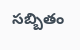సబ్బితం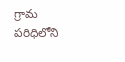గ్రామ పరిధిలోని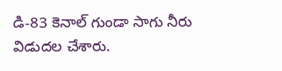డి-83 కెనాల్ గుండా సాగు నీరు విడుదల చేశారు.